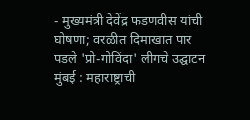- मुख्यमंत्री देवेंद्र फडणवीस यांची घोषणा; वरळीत दिमाखात पार पडले 'प्रो-गोविंदा' लीगचे उद्घाटन
मुंबई : महाराष्ट्राची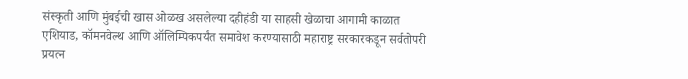संस्कृती आणि मुंबईची खास ओळख असलेल्या दहीहंडी या साहसी खेळाचा आगामी काळात एशियाड, कॉमनवेल्थ आणि ऑलिम्पिकपर्यंत समावेश करण्यासाठी महाराष्ट्र सरकारकडून सर्वतोपरी प्रयत्न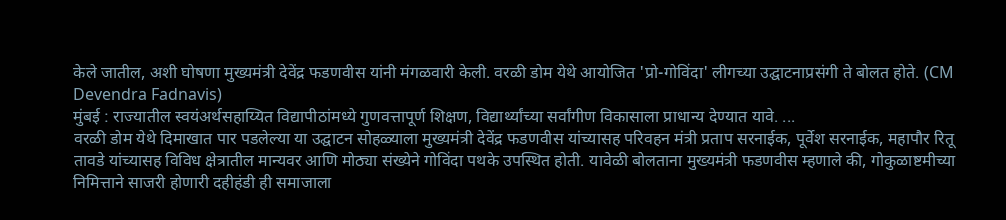केले जातील, अशी घोषणा मुख्यमंत्री देवेंद्र फडणवीस यांनी मंगळवारी केली. वरळी डोम येथे आयोजित 'प्रो-गोविंदा' लीगच्या उद्घाटनाप्रसंगी ते बोलत होते. (CM Devendra Fadnavis)
मुंबई : राज्यातील स्वयंअर्थसहाय्यित विद्यापीठांमध्ये गुणवत्तापूर्ण शिक्षण, विद्यार्थ्यांच्या सर्वांगीण विकासाला प्राधान्य देण्यात यावे. ...
वरळी डोम येथे दिमाखात पार पडलेल्या या उद्घाटन सोहळ्याला मुख्यमंत्री देवेंद्र फडणवीस यांच्यासह परिवहन मंत्री प्रताप सरनाईक, पूर्वेश सरनाईक, महापौर रितू तावडे यांच्यासह विविध क्षेत्रातील मान्यवर आणि मोठ्या संख्येने गोविंदा पथके उपस्थित होती. यावेळी बोलताना मुख्यमंत्री फडणवीस म्हणाले की, गोकुळाष्टमीच्या निमित्ताने साजरी होणारी दहीहंडी ही समाजाला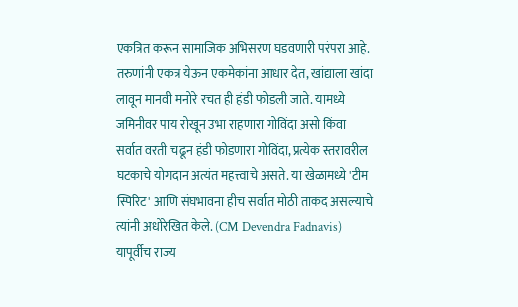एकत्रित करून सामाजिक अभिसरण घडवणारी परंपरा आहे. तरुणांनी एकत्र येऊन एकमेकांना आधार देत, खांद्याला खांदा लावून मानवी मनोरे रचत ही हंडी फोडली जाते. यामध्ये जमिनीवर पाय रोखून उभा राहणारा गोविंदा असो किंवा सर्वात वरती चढून हंडी फोडणारा गोविंदा, प्रत्येक स्तरावरील घटकाचे योगदान अत्यंत महत्त्वाचे असते. या खेळामध्ये 'टीम स्पिरिट' आणि संघभावना हीच सर्वात मोठी ताकद असल्याचे त्यांनी अधोरेखित केले. (CM Devendra Fadnavis)
यापूर्वीच राज्य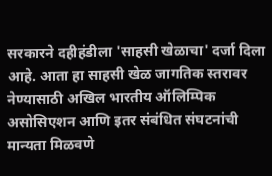सरकारने दहीहंडीला 'साहसी खेळाचा' दर्जा दिला आहे. आता हा साहसी खेळ जागतिक स्तरावर नेण्यासाठी अखिल भारतीय ऑलिम्पिक असोसिएशन आणि इतर संबंधित संघटनांची मान्यता मिळवणे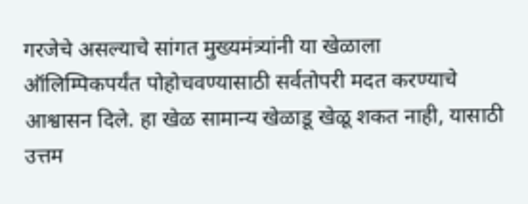गरजेचे असल्याचे सांगत मुख्यमंत्र्यांनी या खेळाला ऑलिम्पिकपर्यंत पोहोचवण्यासाठी सर्वतोपरी मदत करण्याचे आश्वासन दिले. हा खेळ सामान्य खेळाडू खेळू शकत नाही, यासाठी उत्तम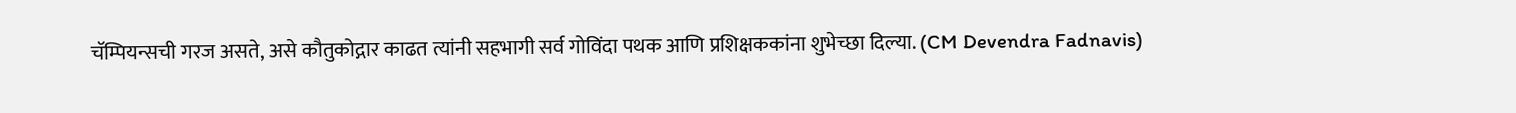चॅम्पियन्सची गरज असते, असे कौतुकोद्गार काढत त्यांनी सहभागी सर्व गोविंदा पथक आणि प्रशिक्षककांना शुभेच्छा दिल्या. (CM Devendra Fadnavis)